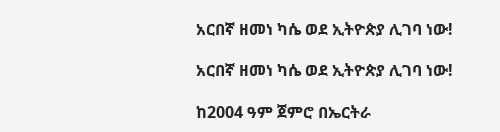አርበኛ ዘመነ ካሴ ወደ ኢትዮጵያ ሊገባ ነው!

አርበኛ ዘመነ ካሴ ወደ ኢትዮጵያ ሊገባ ነው!

ከ2004 ዓም ጀምሮ በኤርትራ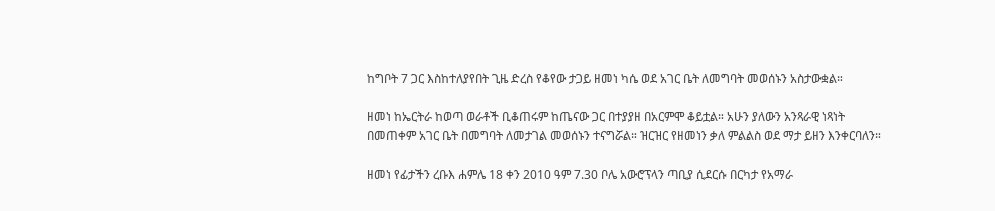ከግቦት 7 ጋር እስከተለያየበት ጊዜ ድረስ የቆየው ታጋይ ዘመነ ካሴ ወደ አገር ቤት ለመግባት መወሰኑን አስታውቋል።

ዘመነ ከኤርትራ ከወጣ ወራቶች ቢቆጠሩም ከጤናው ጋር በተያያዘ በአርምሞ ቆይቷል። አሁን ያለውን አንጻራዊ ነጻነት በመጠቀም አገር ቤት በመግባት ለመታገል መወሰኑን ተናግሯል። ዝርዝር የዘመነን ቃለ ምልልስ ወደ ማታ ይዘን እንቀርባለን።

ዘመነ የፊታችን ረቡእ ሐምሌ 18 ቀን 2010 ዓም 7.30 ቦሌ አውሮፕላን ጣቢያ ሲደርሱ በርካታ የአማራ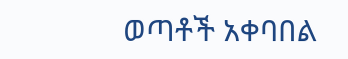ወጣቶች አቀባበል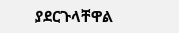ያደርጉላቸዋል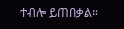ተብሎ ይጠበቃል።